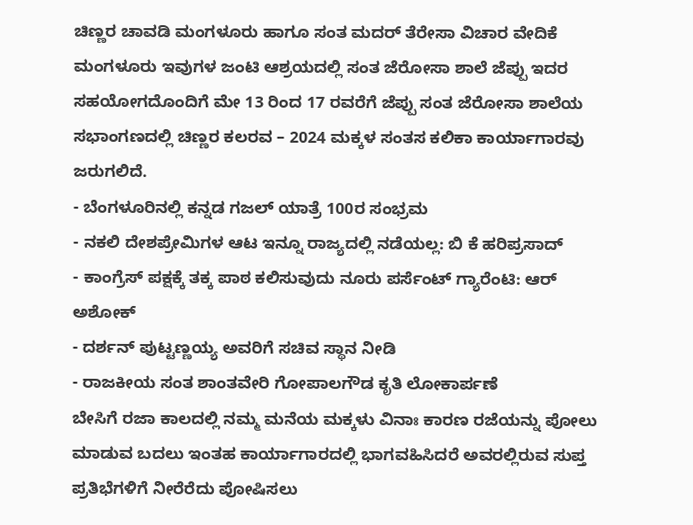ಚಿಣ್ಣರ ಚಾವಡಿ ಮಂಗಳೂರು ಹಾಗೂ ಸಂತ ಮದರ್ ತೆರೇಸಾ ವಿಚಾರ ವೇದಿಕೆ ಮಂಗಳೂರು ಇವುಗಳ ಜಂಟಿ ಆಶ್ರಯದಲ್ಲಿ ಸಂತ ಜೆರೋಸಾ ಶಾಲೆ ಜೆಪ್ಪು ಇದರ ಸಹಯೋಗದೊಂದಿಗೆ ಮೇ 13 ರಿಂದ 17 ರವರೆಗೆ ಜೆಪ್ಪು ಸಂತ ಜೆರೋಸಾ ಶಾಲೆಯ ಸಭಾಂಗಣದಲ್ಲಿ ಚಿಣ್ಣರ ಕಲರವ – 2024 ಮಕ್ಕಳ ಸಂತಸ ಕಲಿಕಾ ಕಾರ್ಯಾಗಾರವು ಜರುಗಲಿದೆ.
- ಬೆಂಗಳೂರಿನಲ್ಲಿ ಕನ್ನಡ ಗಜಲ್ ಯಾತ್ರೆ 100ರ ಸಂಭ್ರಮ
- ನಕಲಿ ದೇಶಪ್ರೇಮಿಗಳ ಆಟ ಇನ್ನೂ ರಾಜ್ಯದಲ್ಲಿ ನಡೆಯಲ್ಲ: ಬಿ ಕೆ ಹರಿಪ್ರಸಾದ್
- ಕಾಂಗ್ರೆಸ್ ಪಕ್ಷಕ್ಕೆ ತಕ್ಕ ಪಾಠ ಕಲಿಸುವುದು ನೂರು ಪರ್ಸೆಂಟ್ ಗ್ಯಾರೆಂಟಿ: ಆರ್ ಅಶೋಕ್
- ದರ್ಶನ್ ಪುಟ್ಟಣ್ಣಯ್ಯ ಅವರಿಗೆ ಸಚಿವ ಸ್ಥಾನ ನೀಡಿ
- ರಾಜಕೀಯ ಸಂತ ಶಾಂತವೇರಿ ಗೋಪಾಲಗೌಡ ಕೃತಿ ಲೋಕಾರ್ಪಣೆ
ಬೇಸಿಗೆ ರಜಾ ಕಾಲದಲ್ಲಿ ನಮ್ಮ ಮನೆಯ ಮಕ್ಕಳು ವಿನಾಃ ಕಾರಣ ರಜೆಯನ್ನು ಪೋಲು ಮಾಡುವ ಬದಲು ಇಂತಹ ಕಾರ್ಯಾಗಾರದಲ್ಲಿ ಭಾಗವಹಿಸಿದರೆ ಅವರಲ್ಲಿರುವ ಸುಪ್ತ ಪ್ರತಿಭೆಗಳಿಗೆ ನೀರೆರೆದು ಪೋಷಿಸಲು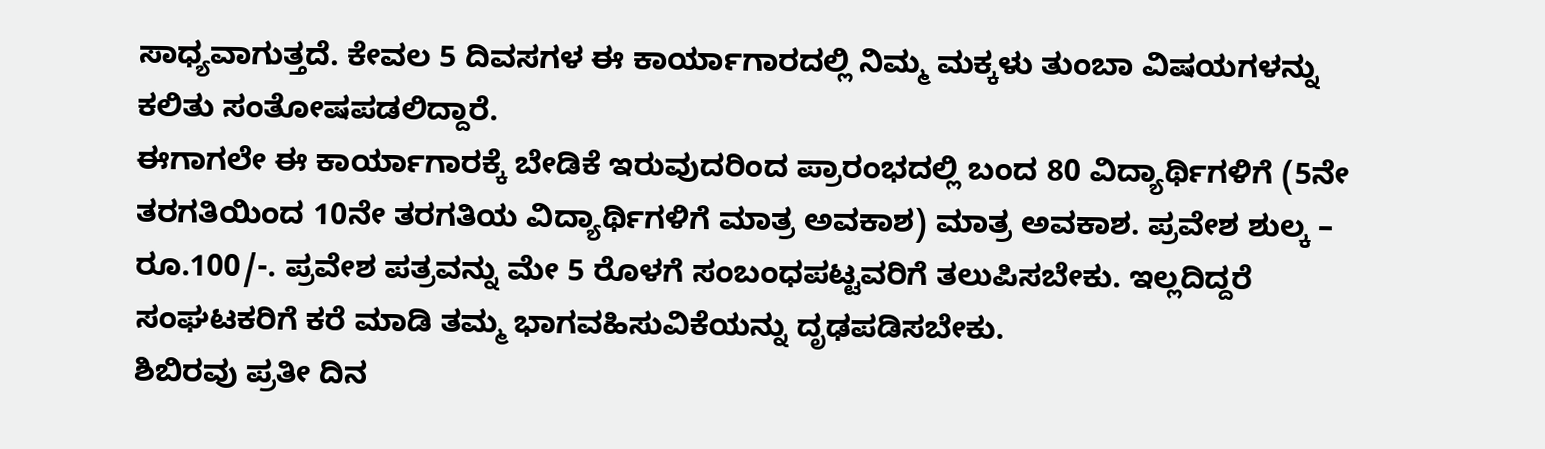ಸಾಧ್ಯವಾಗುತ್ತದೆ. ಕೇವಲ 5 ದಿವಸಗಳ ಈ ಕಾರ್ಯಾಗಾರದಲ್ಲಿ ನಿಮ್ಮ ಮಕ್ಕಳು ತುಂಬಾ ವಿಷಯಗಳನ್ನು ಕಲಿತು ಸಂತೋಷಪಡಲಿದ್ದಾರೆ.
ಈಗಾಗಲೇ ಈ ಕಾರ್ಯಾಗಾರಕ್ಕೆ ಬೇಡಿಕೆ ಇರುವುದರಿಂದ ಪ್ರಾರಂಭದಲ್ಲಿ ಬಂದ 80 ವಿದ್ಯಾರ್ಥಿಗಳಿಗೆ (5ನೇ ತರಗತಿಯಿಂದ 10ನೇ ತರಗತಿಯ ವಿದ್ಯಾರ್ಥಿಗಳಿಗೆ ಮಾತ್ರ ಅವಕಾಶ) ಮಾತ್ರ ಅವಕಾಶ. ಪ್ರವೇಶ ಶುಲ್ಕ – ರೂ.100/-. ಪ್ರವೇಶ ಪತ್ರವನ್ನು ಮೇ 5 ರೊಳಗೆ ಸಂಬಂಧಪಟ್ಟವರಿಗೆ ತಲುಪಿಸಬೇಕು. ಇಲ್ಲದಿದ್ದರೆ ಸಂಘಟಕರಿಗೆ ಕರೆ ಮಾಡಿ ತಮ್ಮ ಭಾಗವಹಿಸುವಿಕೆಯನ್ನು ದೃಢಪಡಿಸಬೇಕು.
ಶಿಬಿರವು ಪ್ರತೀ ದಿನ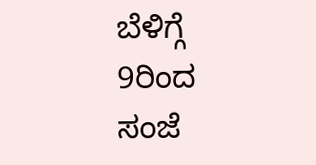ಬೆಳಿಗ್ಗೆ 9ರಿಂದ ಸಂಜೆ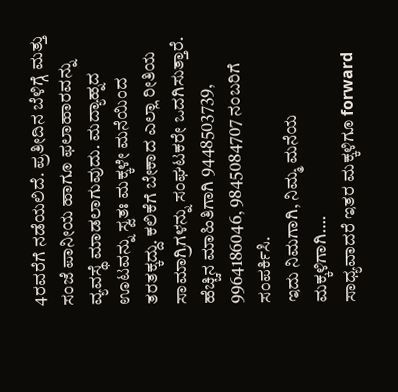4ರವರೆಗೆ ನಡೆಯಲಿದೆ. ಪ್ರತೀದಿನ ಬೆಳಿಗ್ಗೆ ಮತ್ತು ಸಂಜೆ ಪಾನೀಯ ಹಾಗೂ ಫಲಾಹಾರವನ್ನು ವ್ಯವಸ್ಥೆ ಮಾಡಲಾಗುವುದು. ಮದ್ಯಾಹ್ನದ ಊಟವನ್ನು ಸ್ವತಃ ಮಕ್ಕಳೇ ಮನೆಯಿಂದ ತರತಕ್ಕದ್ದು. ಕಲಿಕೆಗೆ ಬೇಕಾದ ಎಲ್ಲಾ ರೀತಿಯ ಸಾಮಾಗ್ರಿಗಳನ್ನು ಸಂಘಟಕರೇ ಒದಗಿಸುತ್ತಾರೆ. ಹೆಚ್ಚಿನ ಮಾಹಿತಿಗಾಗಿ 9448503739, 9964186046, 9845084707 ನಂಬರಿಗೆ ಸಂಪರ್ಕಿಸಿ.
ಇದು ನಿಮಗಾಗಿ, ನಿಮ್ಮ ಮನೆಯ ಮಕ್ಕಳಿಗಾಗಿ….
ಸಾಧ್ಯವಾದರೆ ಇತರ ಮಕ್ಕಳಿಗೂ forward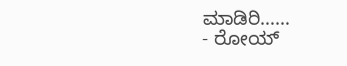ಮಾಡಿರಿ……
- ರೋಯ್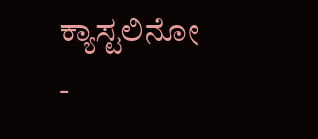ಕ್ಯಾಸ್ಟಲಿನೋ
-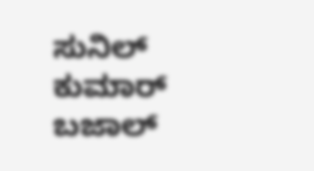ಸುನಿಲ್ ಕುಮಾರ್ ಬಜಾಲ್